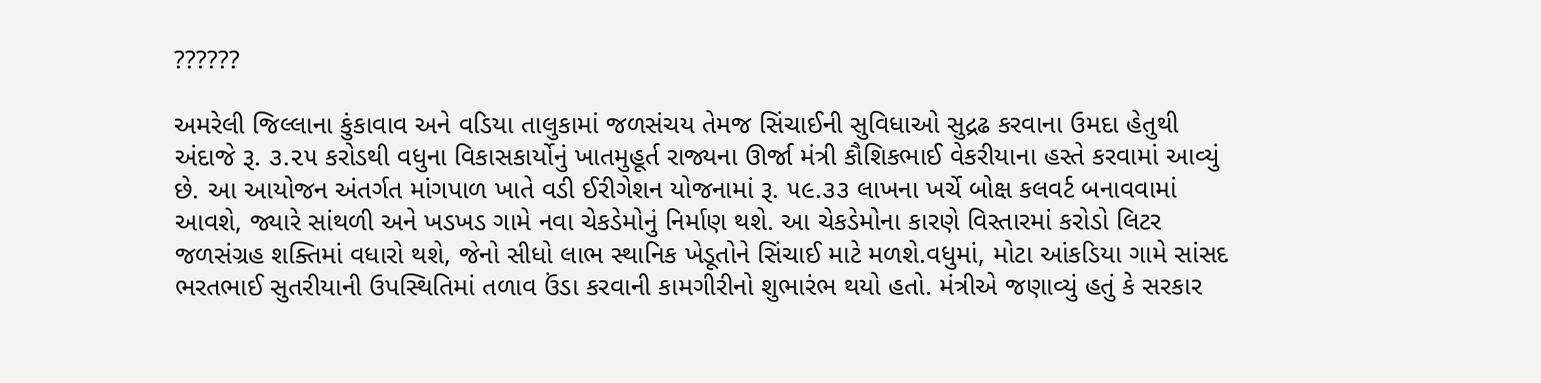??????

અમરેલી જિલ્લાના કુંકાવાવ અને વડિયા તાલુકામાં જળસંચય તેમજ સિંચાઈની સુવિધાઓ સુદ્રઢ કરવાના ઉમદા હેતુથી અંદાજે રૂ. ૩.૨૫ કરોડથી વધુના વિકાસકાર્યોનું ખાતમુહૂર્ત રાજ્યના ઊર્જા મંત્રી કૌશિકભાઈ વેકરીયાના હસ્તે કરવામાં આવ્યું છે. આ આયોજન અંતર્ગત માંગપાળ ખાતે વડી ઈરીગેશન યોજનામાં રૂ. ૫૯.૩૩ લાખના ખર્ચે બોક્ષ કલવર્ટ બનાવવામાં આવશે, જ્યારે સાંથળી અને ખડખડ ગામે નવા ચેકડેમોનું નિર્માણ થશે. આ ચેકડેમોના કારણે વિસ્તારમાં કરોડો લિટર જળસંગ્રહ શક્તિમાં વધારો થશે, જેનો સીધો લાભ સ્થાનિક ખેડૂતોને સિંચાઈ માટે મળશે.વધુમાં, મોટા આંકડિયા ગામે સાંસદ ભરતભાઈ સુતરીયાની ઉપસ્થિતિમાં તળાવ ઉંડા કરવાની કામગીરીનો શુભારંભ થયો હતો. મંત્રીએ જણાવ્યું હતું કે સરકાર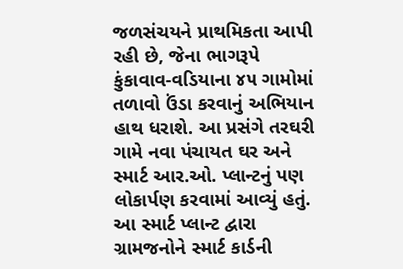જળસંચયને પ્રાથમિકતા આપી રહી છે, જેના ભાગરૂપે કુંકાવાવ-વડિયાના ૪૫ ગામોમાં તળાવો ઉંડા કરવાનું અભિયાન હાથ ધરાશે. આ પ્રસંગે તરઘરી ગામે નવા પંચાયત ઘર અને સ્માર્ટ આર.ઓ. પ્લાન્ટનું પણ લોકાર્પણ કરવામાં આવ્યું હતું. આ સ્માર્ટ પ્લાન્ટ દ્વારા ગ્રામજનોને સ્માર્ટ કાર્ડની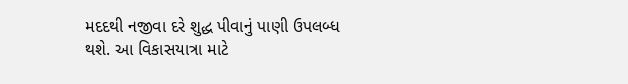મદદથી નજીવા દરે શુદ્ધ પીવાનું પાણી ઉપલબ્ધ થશે. આ વિકાસયાત્રા માટે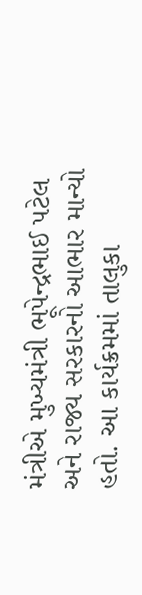મંત્રીએ મુખ્યમંત્રી ભૂપેન્દ્રભાઈ પટેલ અને રાજ્ય સરકારનો આભાર માન્યો હતો. આ કાર્યક્રમમાં તાલુકા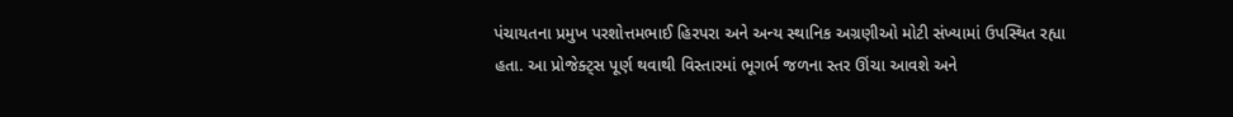પંચાયતના પ્રમુખ પરશોત્તમભાઈ હિરપરા અને અન્ય સ્થાનિક અગ્રણીઓ મોટી સંખ્યામાં ઉપસ્થિત રહ્યા હતા. આ પ્રોજેક્ટ્‌સ પૂર્ણ થવાથી વિસ્તારમાં ભૂગર્ભ જળના સ્તર ઊંચા આવશે અને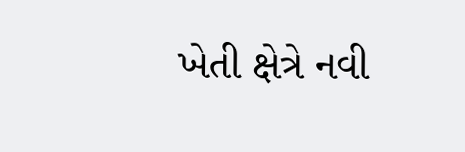ખેતી ક્ષેત્રે નવી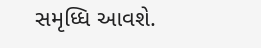સમૃધ્ધિ આવશે.